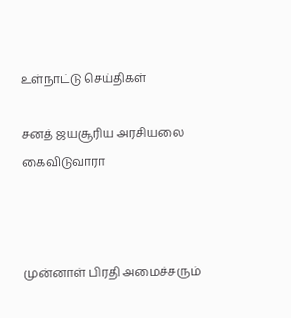உள்நாட்டு செய்திகள்

சனத் ஜயசூரிய அரசியலை கைவிடுவாரா



முன்னாள் பிரதி அமைச்சரும்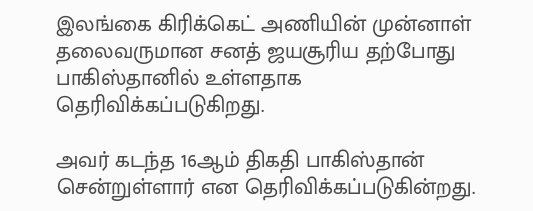இலங்கை கிரிக்கெட் அணியின் முன்னாள் தலைவருமான சனத் ஜயசூரிய தற்போது பாகிஸ்தானில் உள்ளதாக தெரிவிக்கப்படுகிறது.

அவர் கடந்த 16ஆம் திகதி பாகிஸ்தான் சென்றுள்ளார் என தெரிவிக்கப்படுகின்றது.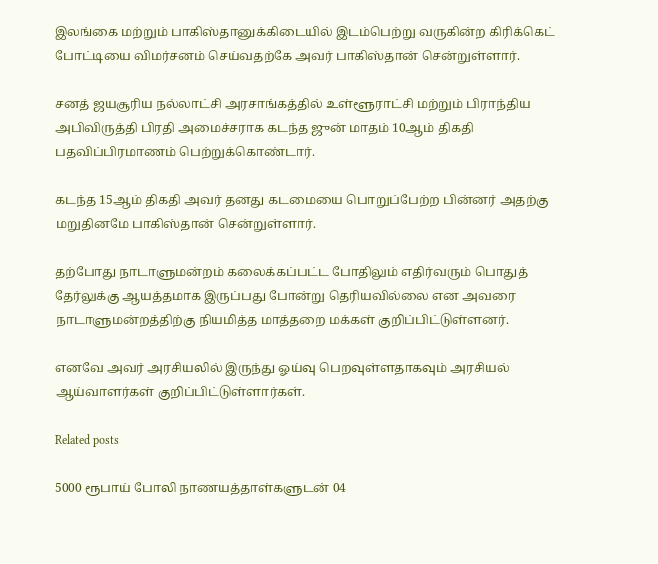இலங்கை மற்றும் பாகிஸ்தானுக்கிடையில் இடம்பெற்று வருகின்ற கிரிக்கெட் போட்டியை விமர்சனம் செய்வதற்கே அவர் பாகிஸ்தான் சென்றுள்ளார்.

சனத் ஜயசூரிய நல்லாட்சி அரசாங்கத்தில் உள்ளூராட்சி மற்றும் பிராந்திய அபிவிருத்தி பிரதி அமைச்சராக கடந்த ஜுன் மாதம் 10ஆம் திகதி பதவிப்பிரமாணம் பெற்றுக்கொண்டார்.

கடந்த 15ஆம் திகதி அவர் தனது கடமையை பொறுப்பேற்ற பின்னர் அதற்கு மறுதினமே பாகிஸ்தான் சென்றுள்ளார்.

தற்போது நாடாளுமன்றம் கலைக்கப்பட்ட போதிலும் எதிர்வரும் பொதுத் தேர்லுக்கு ஆயத்தமாக இருப்பது போன்று தெரியவில்லை என அவரை நாடாளுமன்றத்திற்கு நியமித்த மாத்தறை மக்கள் குறிப்பிட்டுள்ளனர்.

எனவே அவர் அரசியலில் இருந்து ஓய்வு பெறவுள்ளதாகவும் அரசியல் ஆய்வாளர்கள் குறிப்பிட்டுள்ளார்கள்.

Related posts

5000 ரூபாய் போலி நாணயத்தாள்களுடன் 04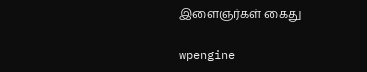இளைஞர்கள் கைது

wpengine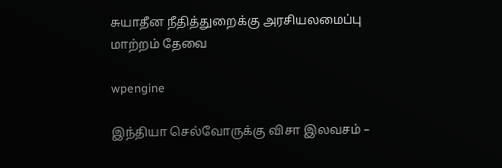சுயாதீன நீதித்துறைக்கு அரசியலமைப்பு மாற்றம் தேவை

wpengine

இந்தியா செல்வோருக்கு விசா இலவசம் –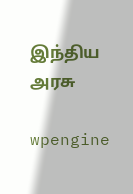இந்திய அரசு

wpengine